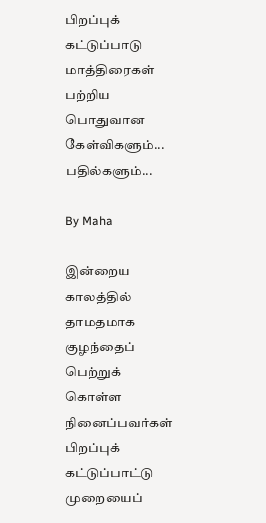பிறப்புக் கட்டுப்பாடு மாத்திரைகள் பற்றிய பொதுவான கேள்விகளும்... பதில்களும்...

By Maha

இன்றைய காலத்தில் தாமதமாக குழந்தைப் பெற்றுக் கொள்ள நினைப்பவர்கள் பிறப்புக் கட்டுப்பாட்டு முறையைப்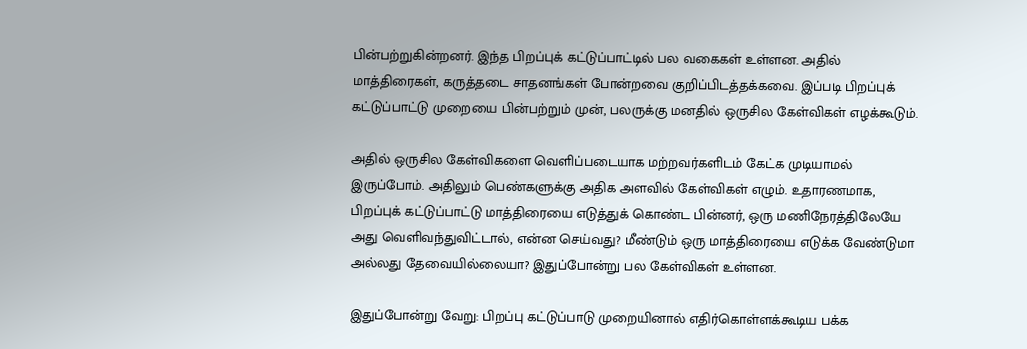பின்பற்றுகின்றனர். இந்த பிறப்புக் கட்டுப்பாட்டில் பல வகைகள் உள்ளன. அதில் மாத்திரைகள், கருத்தடை சாதனங்கள் போன்றவை குறிப்பிடத்தக்கவை. இப்படி பிறப்புக் கட்டுப்பாட்டு முறையை பின்பற்றும் முன், பலருக்கு மனதில் ஒருசில கேள்விகள் எழக்கூடும்.

அதில் ஒருசில கேள்விகளை வெளிப்படையாக மற்றவர்களிடம் கேட்க முடியாமல் இருப்போம். அதிலும் பெண்களுக்கு அதிக அளவில் கேள்விகள் எழும். உதாரணமாக, பிறப்புக் கட்டுப்பாட்டு மாத்திரையை எடுத்துக் கொண்ட பின்னர், ஒரு மணிநேரத்திலேயே அது வெளிவந்துவிட்டால், என்ன செய்வது? மீண்டும் ஒரு மாத்திரையை எடுக்க வேண்டுமா அல்லது தேவையில்லையா? இதுப்போன்று பல கேள்விகள் உள்ளன.

இதுப்போன்று வேறு: பிறப்பு கட்டுப்பாடு முறையினால் எதிர்கொள்ளக்கூடிய பக்க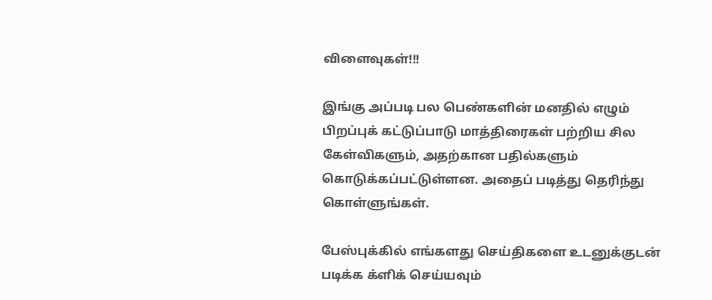விளைவுகள்!!!

இங்கு அப்படி பல பெண்களின் மனதில் எழும் பிறப்புக் கட்டுப்பாடு மாத்திரைகள் பற்றிய சில கேள்விகளும், அதற்கான பதில்களும் கொடுக்கப்பட்டுள்ளன. அதைப் படித்து தெரிந்து கொள்ளுங்கள்.

பேஸ்புக்கில் எங்களது செய்திகளை உடனுக்குடன் படிக்க க்ளிக் செய்யவும்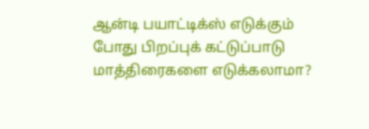ஆன்டி பயாட்டிக்ஸ் எடுக்கும் போது பிறப்புக் கட்டுப்பாடு மாத்திரைகளை எடுக்கலாமா?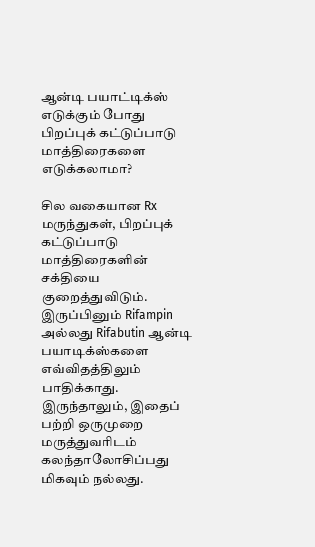ஆன்டி பயாட்டிக்ஸ் எடுக்கும் போது பிறப்புக் கட்டுப்பாடு மாத்திரைகளை எடுக்கலாமா?

சில வகையான Rx மருந்துகள், பிறப்புக் கட்டுப்பாடு மாத்திரைகளின் சக்தியை குறைத்துவிடும். இருப்பினும் Rifampin அல்லது Rifabutin ஆன்டி பயாடிக்ஸ்களை எவ்விதத்திலும் பாதிக்காது. இருந்தாலும், இதைப் பற்றி ஒருமுறை மருத்துவரிடம் கலந்தாலோசிப்பது மிகவும் நல்லது.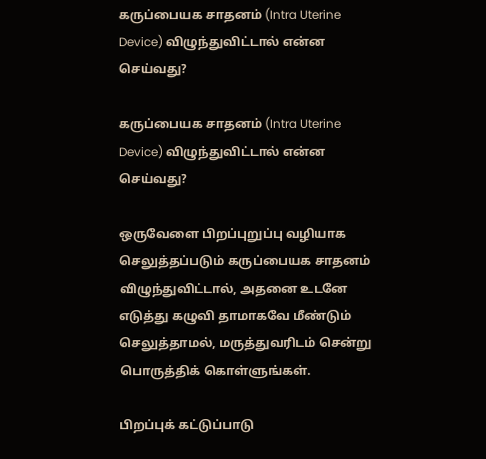கருப்பையக சாதனம் (Intra Uterine Device) விழுந்துவிட்டால் என்ன செய்வது?

கருப்பையக சாதனம் (Intra Uterine Device) விழுந்துவிட்டால் என்ன செய்வது?

ஒருவேளை பிறப்புறுப்பு வழியாக செலுத்தப்படும் கருப்பையக சாதனம் விழுந்துவிட்டால், அதனை உடனே எடுத்து கழுவி தாமாகவே மீண்டும் செலுத்தாமல், மருத்துவரிடம் சென்று பொருத்திக் கொள்ளுங்கள்.

பிறப்புக் கட்டுப்பாடு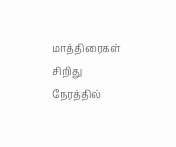மாத்திரைகள் சிறிது நேரத்தில்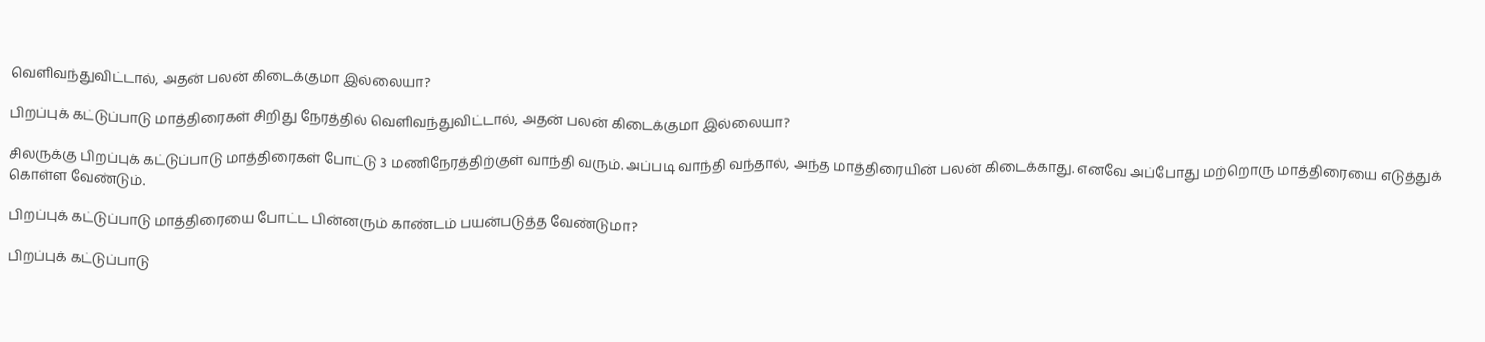வெளிவந்துவிட்டால், அதன் பலன் கிடைக்குமா இல்லையா?

பிறப்புக் கட்டுப்பாடு மாத்திரைகள் சிறிது நேரத்தில் வெளிவந்துவிட்டால், அதன் பலன் கிடைக்குமா இல்லையா?

சிலருக்கு பிறப்புக் கட்டுப்பாடு மாத்திரைகள் போட்டு 3 மணிநேரத்திற்குள் வாந்தி வரும். அப்படி வாந்தி வந்தால், அந்த மாத்திரையின் பலன் கிடைக்காது. எனவே அப்போது மற்றொரு மாத்திரையை எடுத்துக் கொள்ள வேண்டும்.

பிறப்புக் கட்டுப்பாடு மாத்திரையை போட்ட பின்னரும் காண்டம் பயன்படுத்த வேண்டுமா?

பிறப்புக் கட்டுப்பாடு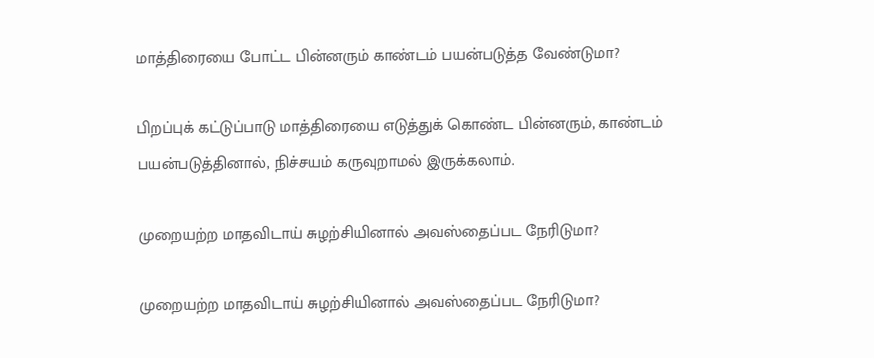மாத்திரையை போட்ட பின்னரும் காண்டம் பயன்படுத்த வேண்டுமா?

பிறப்புக் கட்டுப்பாடு மாத்திரையை எடுத்துக் கொண்ட பின்னரும், காண்டம் பயன்படுத்தினால், நிச்சயம் கருவுறாமல் இருக்கலாம்.

முறையற்ற மாதவிடாய் சுழற்சியினால் அவஸ்தைப்பட நேரிடுமா?

முறையற்ற மாதவிடாய் சுழற்சியினால் அவஸ்தைப்பட நேரிடுமா?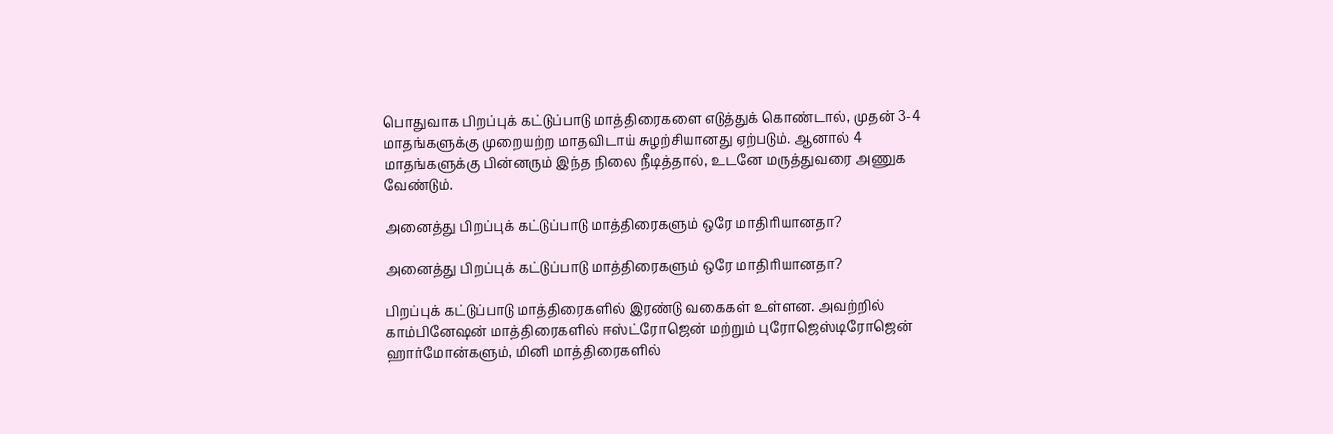பொதுவாக பிறப்புக் கட்டுப்பாடு மாத்திரைகளை எடுத்துக் கொண்டால், முதன் 3-4 மாதங்களுக்கு முறையற்ற மாதவிடாய் சுழற்சியானது ஏற்படும். ஆனால் 4 மாதங்களுக்கு பின்னரும் இந்த நிலை நீடித்தால், உடனே மருத்துவரை அணுக வேண்டும்.

அனைத்து பிறப்புக் கட்டுப்பாடு மாத்திரைகளும் ஒரே மாதிரியானதா?

அனைத்து பிறப்புக் கட்டுப்பாடு மாத்திரைகளும் ஒரே மாதிரியானதா?

பிறப்புக் கட்டுப்பாடு மாத்திரைகளில் இரண்டு வகைகள் உள்ளன. அவற்றில் காம்பினேஷன் மாத்திரைகளில் ஈஸ்ட்ரோஜென் மற்றும் புரோஜெஸ்டிரோஜென் ஹார்மோன்களும், மினி மாத்திரைகளில்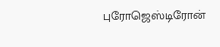புரோஜெஸ்டிரோன்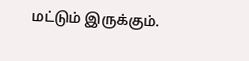மட்டும் இருக்கும்.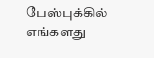பேஸ்புக்கில் எங்களது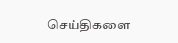செய்திகளை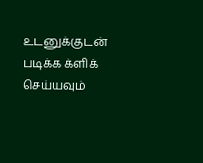உடனுக்குடன் படிக்க க்ளிக் செய்யவும்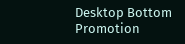Desktop Bottom Promotion